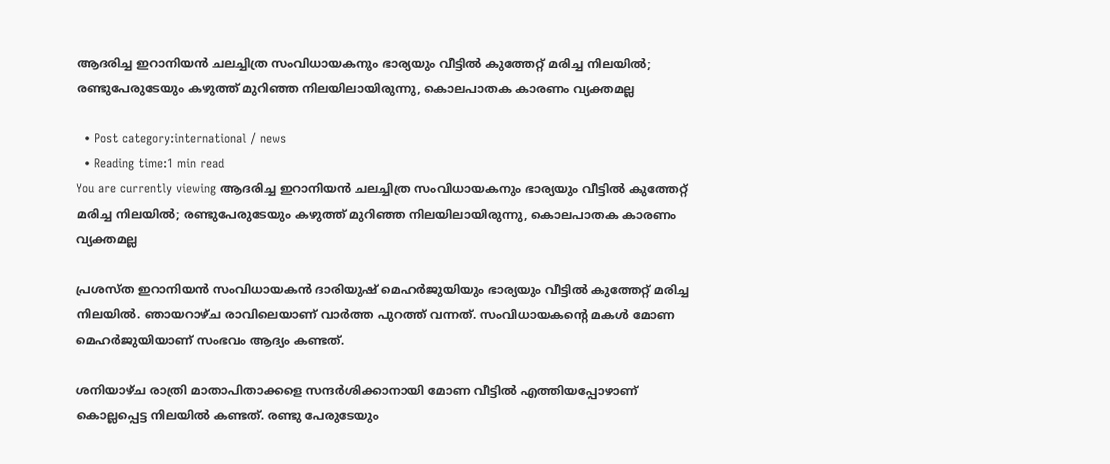ആദരിച്ച ഇറാനിയൻ ചലച്ചിത്ര സംവിധായകനും ഭാര്യയും വീട്ടിൽ കുത്തേറ്റ് മരിച്ച നിലയിൽ; രണ്ടുപേരുടേയും കഴുത്ത് മുറിഞ്ഞ നിലയിലായിരുന്നു, കൊലപാതക കാരണം വ്യക്തമല്ല

  • Post category:international / news
  • Reading time:1 min read
You are currently viewing ആദരിച്ച ഇറാനിയൻ ചലച്ചിത്ര സംവിധായകനും ഭാര്യയും വീട്ടിൽ കുത്തേറ്റ് മരിച്ച നിലയിൽ; രണ്ടുപേരുടേയും കഴുത്ത് മുറിഞ്ഞ നിലയിലായിരുന്നു, കൊലപാതക കാരണം വ്യക്തമല്ല

പ്രശസ്ത ഇറാനിയൻ സംവിധായകൻ ദാരിയുഷ് മെഹര്‍ജുയിയും ഭാര്യയും വീട്ടിൽ കുത്തേറ്റ് മരിച്ച നിലയിൽ. ഞായറാഴ്‌ച രാവിലെയാണ് വാർത്ത പുറത്ത് വന്നത്. സംവിധായകൻ്റെ മകൾ മോണ മെഹർജുയിയാണ് സംഭവം ആദ്യം കണ്ടത്.

ശനിയാഴ്‌ച രാത്രി മാതാപിതാക്കളെ സന്ദർശിക്കാനായി മോണ വീട്ടിൽ എത്തിയപ്പോഴാണ് കൊല്ലപ്പെട്ട നിലയിൽ കണ്ടത്. രണ്ടു പേരുടേയും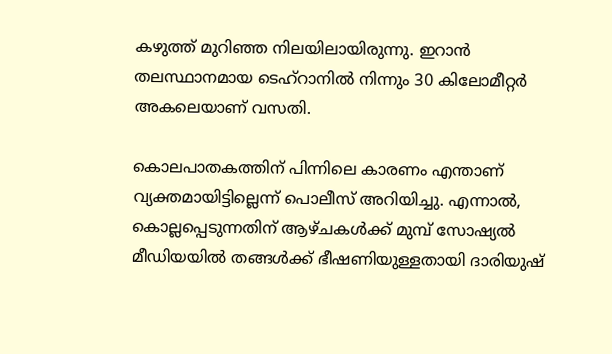കഴുത്ത് മുറിഞ്ഞ നിലയിലായിരുന്നു. ഇറാൻ തലസ്ഥാനമായ ടെഹ്റാനിൽ നിന്നും 30 കിലോമീറ്റർ അകലെയാണ് വസതി.

കൊലപാതകത്തിന് പിന്നിലെ കാരണം എന്താണ് വ്യക്തമായിട്ടില്ലെന്ന് പൊലീസ് അറിയിച്ചു. എന്നാൽ, കൊല്ലപ്പെടുന്നതിന് ആഴ്‌ചകൾക്ക് മുമ്പ് സോഷ്യൽ മീഡിയയിൽ തങ്ങൾക്ക് ഭീഷണിയുള്ളതായി ദാരിയുഷ്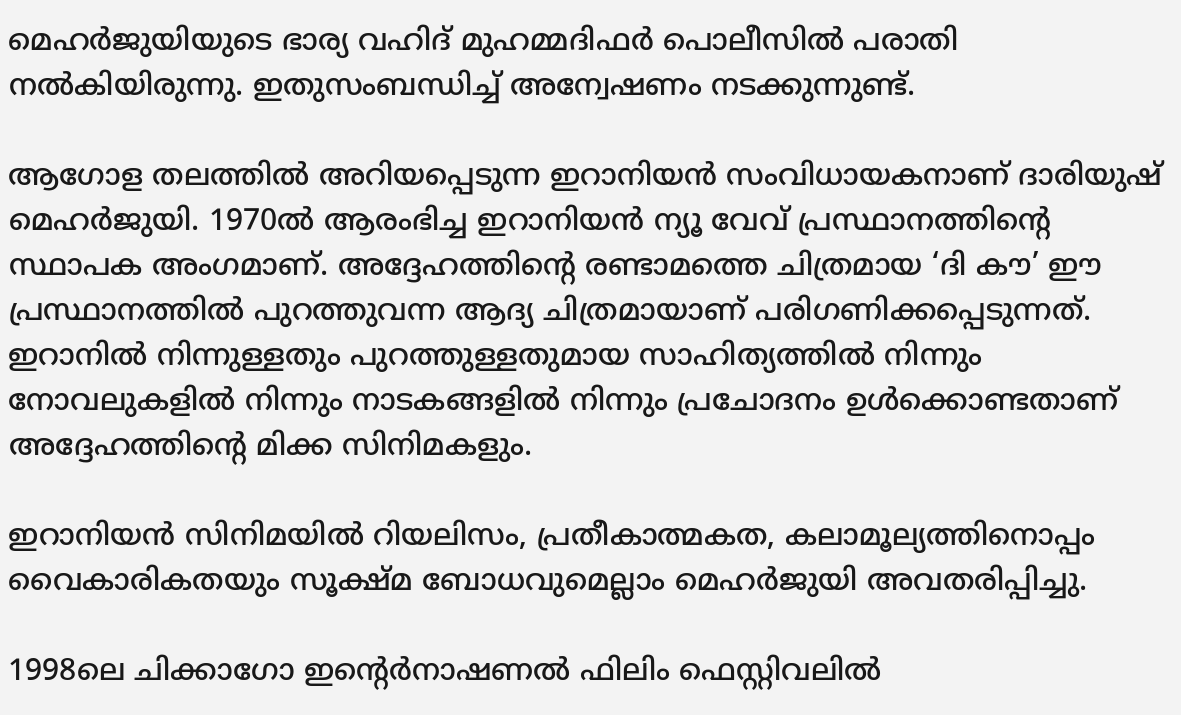മെഹര്‍ജുയിയുടെ ഭാര്യ വഹിദ് മുഹമ്മദിഫർ പൊലീസിൽ പരാതി നൽകിയിരുന്നു. ഇതുസംബന്ധിച്ച് അന്വേഷണം നടക്കുന്നുണ്ട്.

ആഗോള തലത്തിൽ അറിയപ്പെടുന്ന ഇറാനിയൻ സംവിധായകനാണ് ദാരിയുഷ് മെഹര്‍ജുയി. 1970ൽ ആരംഭിച്ച ഇറാനിയൻ ന്യൂ വേവ് പ്രസ്ഥാനത്തിൻ്റെ സ്ഥാപക അംഗമാണ്. അദ്ദേഹത്തിൻ്റെ രണ്ടാമത്തെ ചിത്രമായ ‘ദി കൗ’ ഈ പ്രസ്ഥാനത്തിൽ പുറത്തുവന്ന ആദ്യ ചിത്രമായാണ് പരിഗണിക്കപ്പെടുന്നത്. ഇറാനില്‍ നിന്നുള്ളതും പുറത്തുള്ളതുമായ സാഹിത്യത്തിൽ നിന്നും നോവലുകളിൽ നിന്നും നാടകങ്ങളിൽ നിന്നും പ്രചോദനം ഉൾക്കൊണ്ടതാണ് അദ്ദേഹത്തിൻ്റെ മിക്ക സിനിമകളും.

ഇറാനിയൻ സിനിമയിൽ റിയലിസം, പ്രതീകാത്മകത, കലാമൂല്യത്തിനൊപ്പം വൈകാരികതയും സൂക്ഷ്‌മ ബോധവുമെല്ലാം മെഹർജുയി അവതരിപ്പിച്ചു.

1998ലെ ചിക്കാഗോ ഇൻ്റെർനാഷണൽ ഫിലിം ഫെസ്റ്റിവലിൽ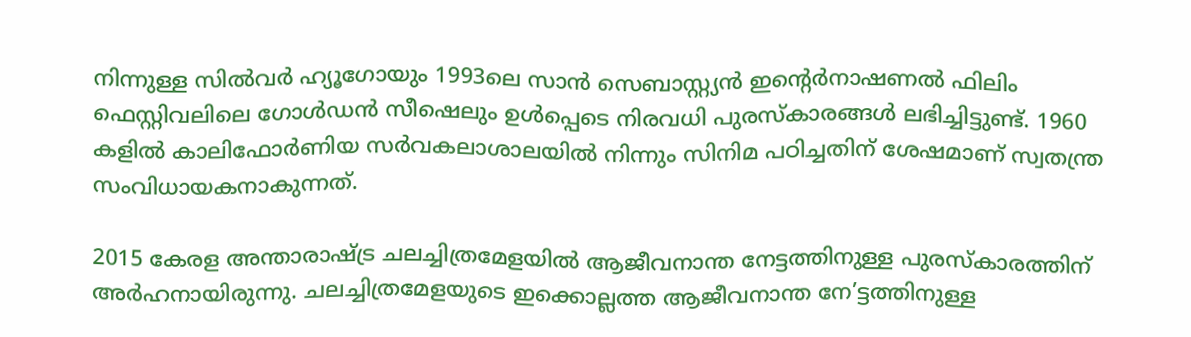നിന്നുള്ള സിൽവർ ഹ്യൂഗോയും 1993ലെ സാൻ സെബാസ്റ്റ്യൻ ഇൻ്റെർനാഷണൽ ഫിലിം ഫെസ്റ്റിവലിലെ ഗോൾഡൻ സീഷെലും ഉൾപ്പെടെ നിരവധി പുരസ്കാരങ്ങൾ ലഭിച്ചിട്ടുണ്ട്. 1960 കളിൽ കാലിഫോർണിയ സർവകലാശാലയിൽ നിന്നും സിനിമ പഠിച്ചതിന് ശേഷമാണ് സ്വതന്ത്ര സംവിധായകനാകുന്നത്.

2015 കേരള അന്താരാഷ്ട്ര ചലച്ചിത്രമേളയിൽ ആജീവനാന്ത നേട്ടത്തിനുള്ള പുരസ്‌കാരത്തിന് അർഹനായിരുന്നു. ചലച്ചിത്രമേളയുടെ ഇക്കൊല്ലത്ത ആജീവനാന്ത നേ’ട്ടത്തിനുള്ള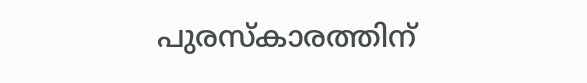പുരസ്‌കാരത്തിന്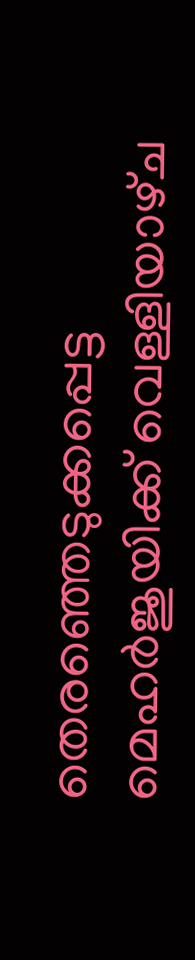തെരഞ്ഞെടുക്കപ്പെട്ട മെഹര്‍ജുയിക്ക് വെള്ളിയാഴ്‌ച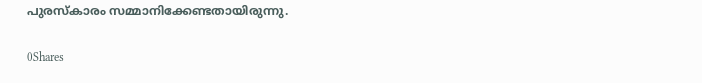പുരസ്‌കാരം സമ്മാനിക്കേണ്ടതായിരുന്നു.

0Shares